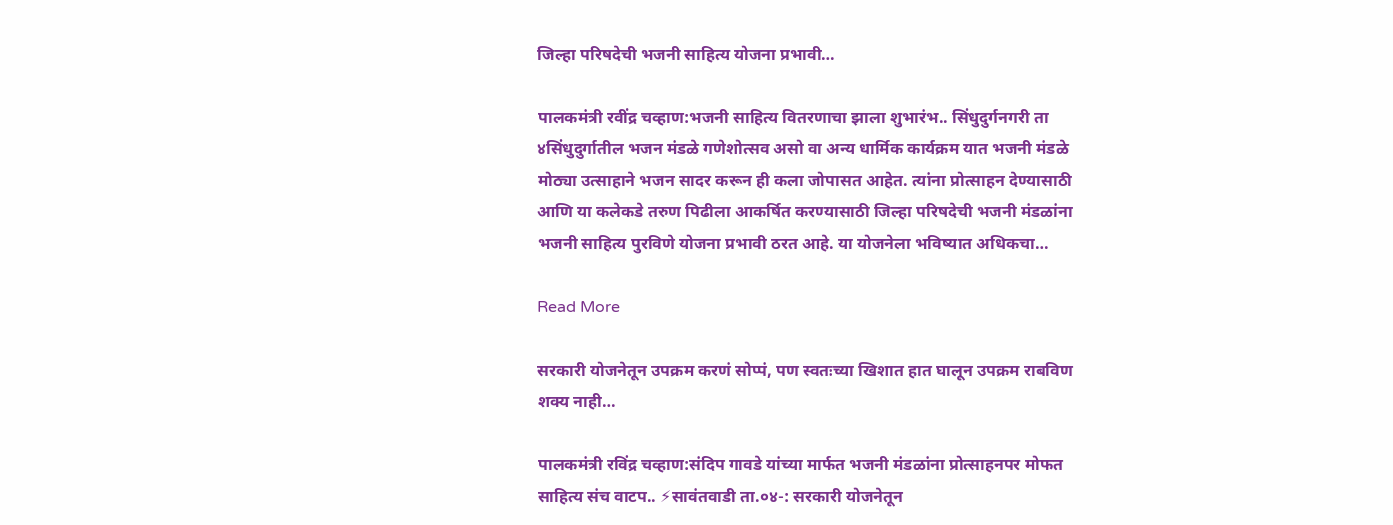जिल्हा परिषदेची भजनी साहित्य योजना प्रभावी…

पालकमंत्री रवींद्र चव्हाण:भजनी साहित्य वितरणाचा झाला शुभारंभ.. सिंधुदुर्गनगरी ता ४सिंधुदुर्गातील भजन मंडळे गणेशोत्सव असो वा अन्य धार्मिक कार्यक्रम यात भजनी मंडळे मोठ्या उत्साहाने भजन सादर करून ही कला जोपासत आहेत. त्यांना प्रोत्साहन देण्यासाठी आणि या कलेकडे तरुण पिढीला आकर्षित करण्यासाठी जिल्हा परिषदेची भजनी मंडळांना भजनी साहित्य पुरविणे योजना प्रभावी ठरत आहे. या योजनेला भविष्यात अधिकचा…

Read More

सरकारी योजनेतून उपक्रम करणं सोप्पं, पण स्वतःच्या खिशात हात घालून उपक्रम राबविण शक्य नाही…

पालकमंत्री रविंद्र चव्हाण:संदिप गावडे यांच्या मार्फत भजनी मंडळांना प्रोत्साहनपर मोफत साहित्य संच वाटप.. ⚡सावंतवाडी ता.०४-: सरकारी योजनेतून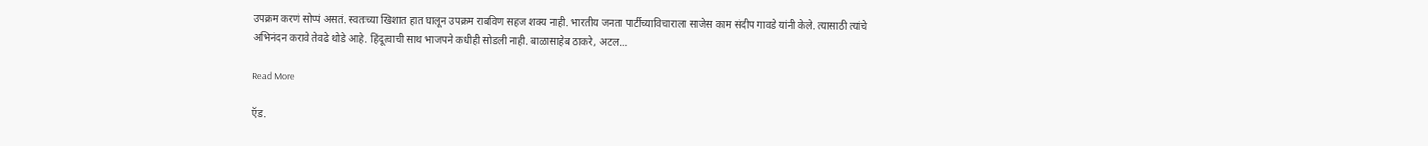उपक्रम करणं सोप्पं असतं. स्वतःच्या खिशात हात घालून उपक्रम राबविण सहज शक्य नाही. भारतीय जनता पार्टीच्याविचाराला साजेस काम संदीप गावडे यांनी केले. त्यासाठी त्यांचे अभिनंदन करावे तेवढे थोडे आहे. हिंदूत्वाची साथ भाजपने कधीही सोडली नाही. बाळासाहेब ठाकरे, अटल…

Read More

ऍड.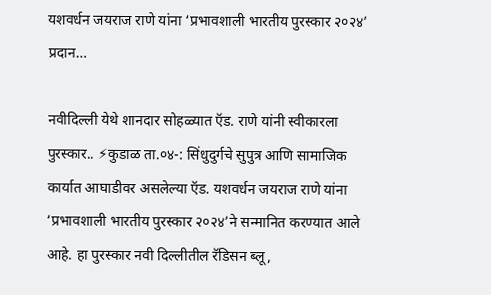यशवर्धन जयराज राणे यांना ‘प्रभावशाली भारतीय पुरस्कार २०२४’ प्रदान…

नवीदिल्ली येथे शानदार सोहळ्यात ऍड. राणे यांनी स्वीकारला पुरस्कार.. ⚡कुडाळ ता.०४-: सिंधुदुर्गचे सुपुत्र आणि सामाजिक कार्यात आघाडीवर असलेल्या ऍड. यशवर्धन जयराज राणे यांना ‘प्रभावशाली भारतीय पुरस्कार २०२४’ने सन्मानित करण्यात आले आहे. हा पुरस्कार नवी दिल्लीतील रॅडिसन ब्लू,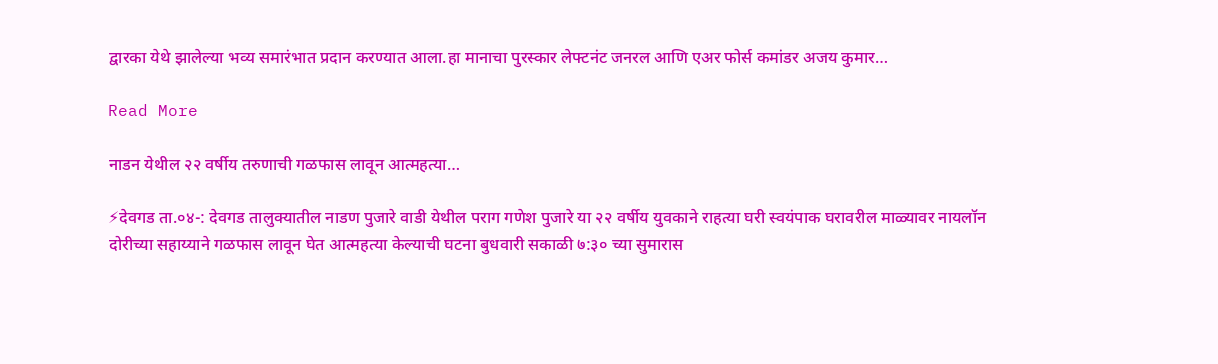द्वारका येथे झालेल्या भव्य समारंभात प्रदान करण्यात आला.हा मानाचा पुरस्कार लेफ्टनंट जनरल आणि एअर फोर्स कमांडर अजय कुमार…

Read More

नाडन येथील २२ वर्षीय तरुणाची गळफास लावून आत्महत्या…

⚡देवगड ता.०४-: देवगड तालुक्यातील नाडण पुजारे वाडी येथील पराग गणेश पुजारे या २२ वर्षीय युवकाने राहत्या घरी स्वयंपाक घरावरील माळ्यावर नायलॉन दोरीच्या सहाय्याने गळफास लावून घेत आत्महत्या केल्याची घटना बुधवारी सकाळी ७:३० च्या सुमारास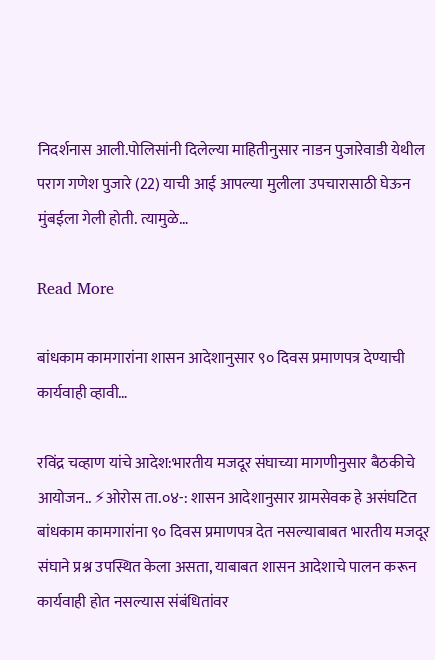निदर्शनास आली.पोलिसांनी दिलेल्या माहितीनुसार नाडन पुजारेवाडी येथील पराग गणेश पुजारे (22) याची आई आपल्या मुलीला उपचारासाठी घेऊन मुंबईला गेली होती. त्यामुळे…

Read More

बांधकाम कामगारांना शासन आदेशानुसार ९० दिवस प्रमाणपत्र देण्याची कार्यवाही व्हावी…

रविंद्र चव्हाण यांचे आदेश:भारतीय मजदूर संघाच्या मागणीनुसार बैठकीचे आयोजन.. ⚡ओरोस ता.०४-: शासन आदेशानुसार ग्रामसेवक हे असंघटित बांधकाम कामगारांना ९० दिवस प्रमाणपत्र देत नसल्याबाबत भारतीय मजदूर संघाने प्रश्न उपस्थित केला असता, याबाबत शासन आदेशाचे पालन करून कार्यवाही होत नसल्यास संबंधितांवर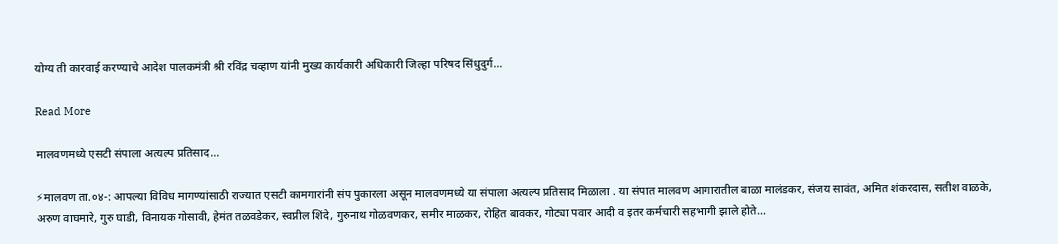योग्य ती कारवाई करण्याचे आदेश पालकमंत्री श्री रविंद्र चव्हाण यांनी मुख्य कार्यकारी अधिकारी जिल्हा परिषद सिंधुदुर्ग…

Read More

मालवणमध्ये एसटी संपाला अत्यल्प प्रतिसाद…

⚡मालवण ता.०४-: आपल्या विविध मागण्यांसाठी राज्यात एसटी कामगारांनी संप पुकारला असून मालवणमध्ये या संपाला अत्यल्प प्रतिसाद मिळाला . या संपात मालवण आगारातील बाळा मालंडकर, संजय सावंत, अमित शंकरदास, सतीश वाळके, अरुण वाघमारे, गुरु घाडी, विनायक गोसावी, हेमंत तळवडेकर, स्वप्नील शिंदे, गुरुनाथ गोळवणकर, समीर माळकर, रोहित बावकर, गोट्या पवार आदी व इतर कर्मचारी सहभागी झाले होते…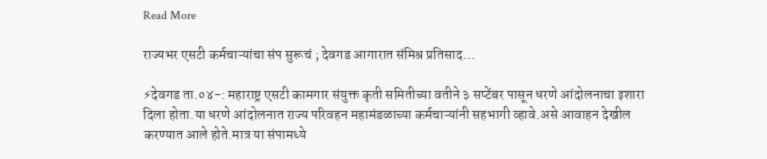Read More

राज्यभर एसटी कर्मचाऱ्यांचा संप सुरूचं ; देवगड आगारात संमिश्र प्रतिसाद…

⚡देवगड ता.०४-: महाराष्ट्र एसटी कामगार संयुक्त कृती समितीच्या वतीने ३ सप्टेंबर पासून धरणे आंदोलनाचा इशारा दिला होता.या धरणे आंदोलनात राज्य परिवहन महामंडळाच्या कर्मचाऱ्यांनी सहभागी व्हावे.असे आवाहन देखील करण्यात आले होते.मात्र या संपामध्ये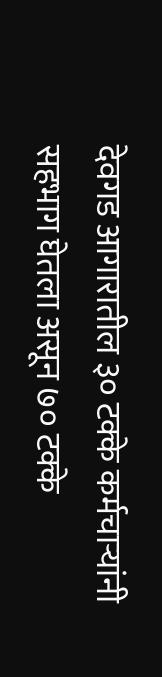देवगड आगारातील ३० टक्के कर्मचाऱ्यांनी सहभाग घेतला असून ७० टक्के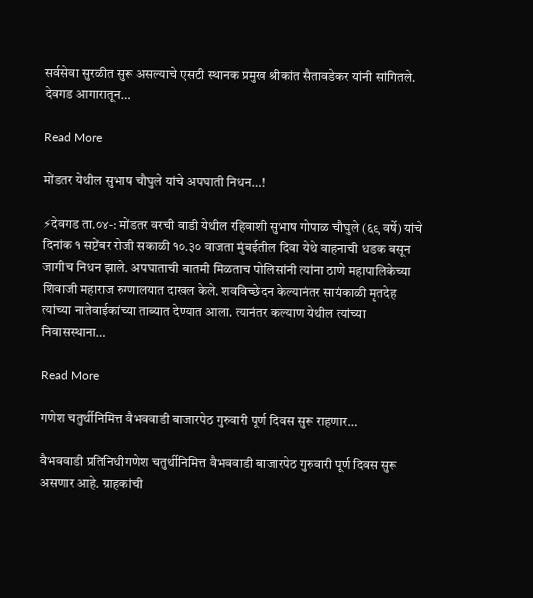सर्वसेवा सुरळीत सुरू असल्याचे एसटी स्थानक प्रमुख श्रीकांत सैतावडेकर यांनी सांगितले. देवगड आगारातून…

Read More

मोंडतर येथील सुभाष चौघुले यांचे अपघाती निधन…!

⚡देवगड ता.०४-: मोंडतर वरची वाडी येथील रहिवाशी सुभाष गोपाळ चौघुले (६९ वर्षे) यांचे दिनांक १ सप्टेंबर रोजी सकाळी १०.३० वाजता मुंबईतील दिवा येथे वाहनाची धडक बसून जागीच निधन झाले. अपघाताची बातमी मिळताच पोलिसांनी त्यांना ठाणे महापालिकेच्या शिवाजी महाराज रुग्णालयात दाखल केले. शवविच्छेदन केल्यानंतर सायंकाळी मृतदेह त्यांच्या नातेवाईकांच्या ताब्यात देण्यात आला. त्यानंतर कल्याण येथील त्यांच्या निवासस्थाना…

Read More

गणेश चतुर्थीनिमित्त वैभववाडी बाजारपेठ गुरुवारी पूर्ण दिवस सुरू राहणार…

वैभववाडी प्रतिनिधीगणेश चतुर्थीनिमित्त वैभववाडी बाजारपेठ गुरुवारी पूर्ण दिवस सुरू असणार आहे. ग्राहकांची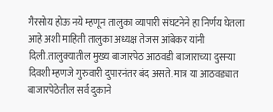गैरसोय होऊ नये म्हणून तालुका व्यापारी संघटनेने हा निर्णय घेतला आहे अशी माहिती तालुका अध्यक्ष तेजस आंबेकर यांनी दिली.तालुक्यातील मुख्य बाजारपेठ आठवडी बाजाराच्या दुसऱ्या दिवशी म्हणजे गुरुवारी दुपारनंतर बंद असते. मात्र या आठवड्यात बाजारपेठेतील सर्व दुकाने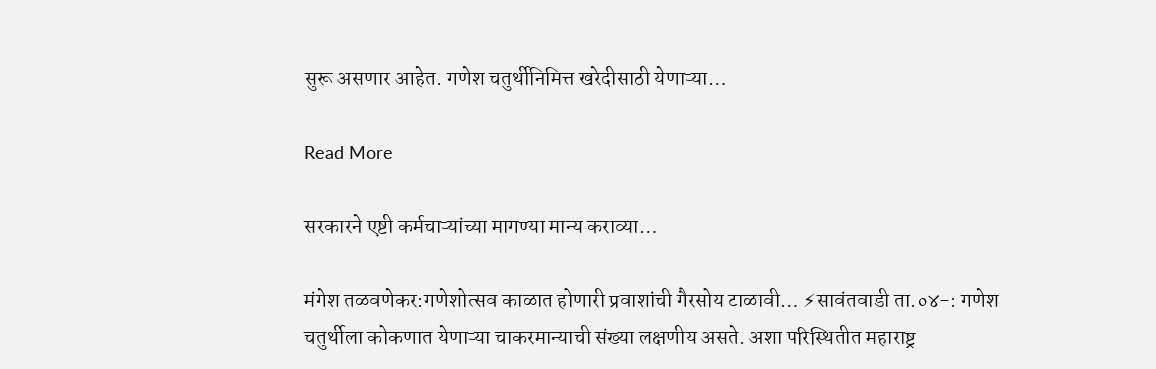सुरू असणार आहेत. गणेश चतुर्थीनिमित्त खरेदीसाठी येणाऱ्या…

Read More

सरकारने एष्टी कर्मचाऱ्यांच्या मागण्या मान्य कराव्या…

मंगेश तळवणेकर:गणेशोत्सव काळात होणारी प्रवाशांची गैरसोय टाळावी… ⚡सावंतवाडी ता.०४-: गणेश चतुर्थीला कोकणात येणाऱ्या चाकरमान्याची संख्या लक्षणीय असते. अशा परिस्थितीत महाराष्ट्र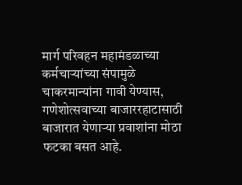मार्ग परिवहन महामंडळाच्या कर्मचाऱ्यांच्या संपामुळे चाकरमान्यांना गावी येण्यास, गणेशोत्सवाच्या बाजाररहाटासाठी बाजारात येणाऱ्या प्रवाशांना मोठा फटका बसत आहे.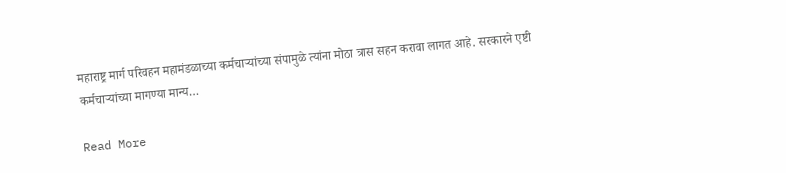महाराष्ट्र मार्ग परिवहन महामंडळाच्या कर्मचाऱ्यांच्या संपामुळे त्यांना मोठा त्रास सहन करावा लागत आहे. सरकारने एष्टी कर्मचाऱ्यांच्या मागण्या मान्य…

Read More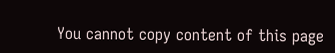You cannot copy content of this page